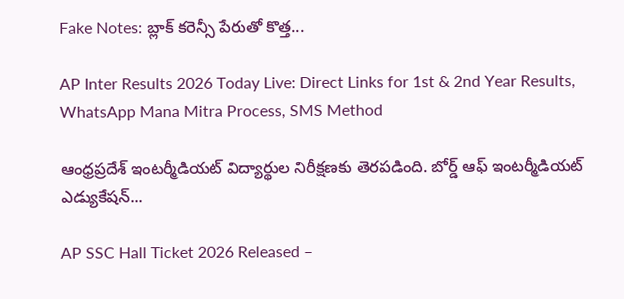Fake Notes: బ్లాక్ కరెన్సీ పేరుతో కొత్త...

AP Inter Results 2026 Today Live: Direct Links for 1st & 2nd Year Results, WhatsApp Mana Mitra Process, SMS Method

ఆంధ్రప్రదేశ్ ఇంటర్మీడియట్ విద్యార్థుల నిరీక్షణకు తెరపడింది. బోర్డ్ ఆఫ్ ఇంటర్మీడియట్ ఎడ్యుకేషన్...

AP SSC Hall Ticket 2026 Released –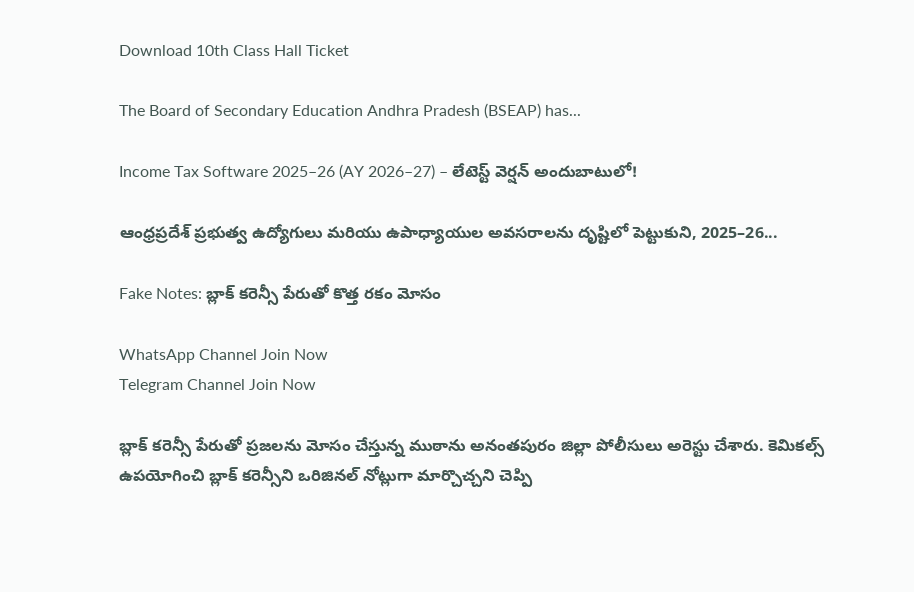Download 10th Class Hall Ticket

The Board of Secondary Education Andhra Pradesh (BSEAP) has...

Income Tax Software 2025–26 (AY 2026–27) – లేటెస్ట్ వెర్షన్ అందుబాటులో!

ఆంధ్రప్రదేశ్ ప్రభుత్వ ఉద్యోగులు మరియు ఉపాధ్యాయుల అవసరాలను దృష్టిలో పెట్టుకుని, 2025–26...

Fake Notes: బ్లాక్ కరెన్సీ పేరుతో కొత్త రకం మోసం

WhatsApp Channel Join Now
Telegram Channel Join Now

బ్లాక్ కరెన్సీ పేరుతో ప్రజలను మోసం చేస్తున్న ముఠాను అనంతపురం జిల్లా పోలీసులు అరెస్టు చేశారు. కెమికల్స్ ఉపయోగించి బ్లాక్ కరెన్సీని ఒరిజినల్ నోట్లుగా మార్చొచ్చని చెప్పి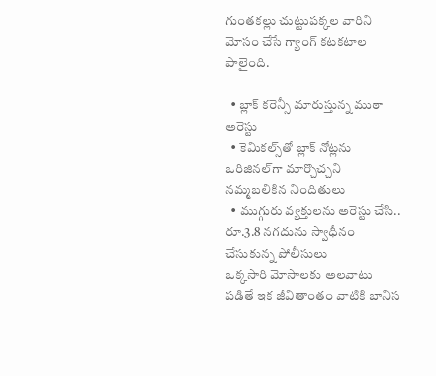గుంతకల్లు చుట్టుపక్కల వారిని మోసం చేసే గ్యాంగ్ కటకటాల పాలైంది.

  • బ్లాక్ కరెన్సీ మారుస్తున్న ముఠా అరెస్టు
  • కెమికల్స్‌తో బ్లాక్ నోట్లను ఒరిజినల్‌గా మార్చొచ్చని నమ్మబలికిన నిందితులు
  • ముగ్గురు వ్యక్తులను అరెస్టు చేసి.. రూ.3.8 నగదును స్వాధీనం చేసుకున్న పోలీసులు
ఒక్కసారి మోసాలకు అలవాటు పడితే ఇక జీవితాంతం వాటికి బానిస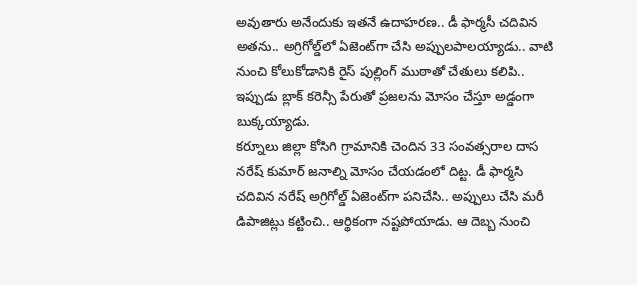అవుతారు అనేందుకు ఇతనే ఉదాహరణ.. డీ ఫార్మసీ చదివిన అతను.. అగ్రిగోల్డ్‌లో ఏజెంట్‌గా చేసి అప్పులపాలయ్యాడు.. వాటి నుంచి కోలుకోడానికి రైస్ పుల్లింగ్ ముఠాతో చేతులు కలిపి.. ఇప్పుడు బ్లాక్ కరెన్సీ పేరుతో ప్రజలను మోసం చేస్తూ అడ్డంగా బుక్కయ్యాడు.
కర్నూలు జిల్లా కోసిగి గ్రామానికి చెందిన 33 సంవత్సరాల దాస నరేష్ కుమార్ జనాల్ని మోసం చేయడంలో దిట్ట. డీ ఫార్మసి చదివిన నరేష్ అగ్రిగోల్డ్ ఏజెంట్‌గా పనిచేసి.. అప్పులు చేసి మరీ డిపాజిట్లు కట్టించి.. ఆర్థికంగా నష్టపోయాడు. ఆ దెబ్బ నుంచి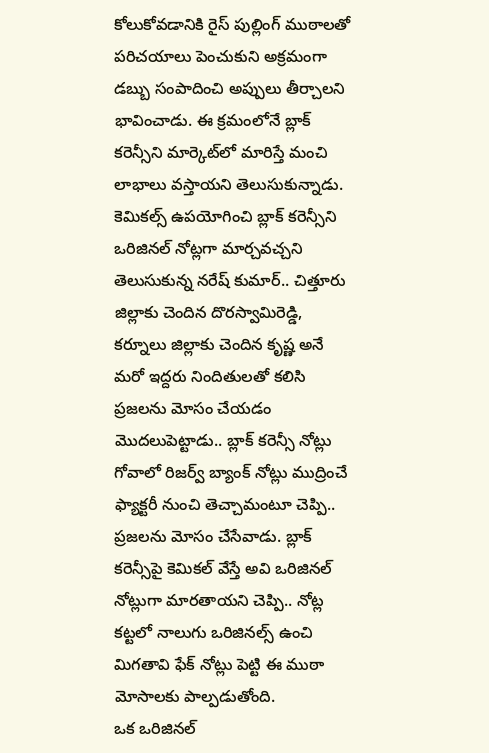కోలుకోవడానికి రైస్ పుల్లింగ్ ముఠాలతో పరిచయాలు పెంచుకుని అక్రమంగా డబ్బు సంపాదించి అప్పులు తీర్చాలని భావించాడు. ఈ క్రమంలోనే బ్లాక్ కరెన్సీని మార్కెట్‌లో మారిస్తే మంచి లాభాలు వస్తాయని తెలుసుకున్నాడు.
కెమికల్స్ ఉపయోగించి బ్లాక్ కరెన్సీని ఒరిజినల్ నోట్లగా మార్చవచ్చని తెలుసుకున్న నరేష్ కుమార్.. చిత్తూరు జిల్లాకు చెందిన దొరస్వామిరెడ్డి, కర్నూలు జిల్లాకు చెందిన కృష్ణ అనే మరో ఇద్దరు నిందితులతో కలిసి ప్రజలను మోసం చేయడం మొదలుపెట్టాడు.. బ్లాక్ కరెన్సీ నోట్లు గోవాలో రిజర్వ్ బ్యాంక్ నోట్లు ముద్రించే ఫ్యాక్టరీ నుంచి తెచ్చామంటూ చెప్పి.. ప్రజలను మోసం చేసేవాడు. బ్లాక్ కరెన్సీపై కెమికల్ వేస్తే అవి ఒరిజినల్‌ నోట్లుగా మారతాయని చెప్పి.. నోట్ల కట్టలో నాలుగు ఒరిజినల్స్ ఉంచి మిగతావి ఫేక్ నోట్లు పెట్టి ఈ ముఠా మోసాలకు పాల్పడుతోంది.
ఒక ఒరిజినల్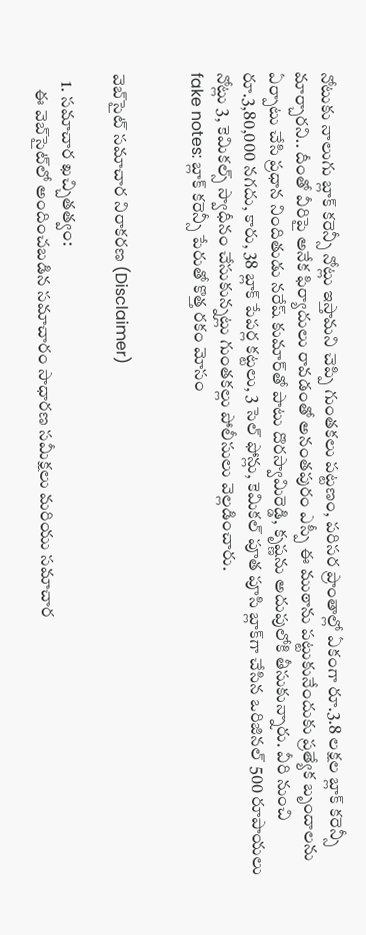నోటుకు నాలుగు బ్లాక్ కరెన్సీ నోట్లు ఇస్తామని చెప్పి గుంతకలు పట్టణం, పరిసర ప్రాంతాల్లో ఏకంగా రూ.3.8 లక్షల బ్లాక్ కరెన్సీ మార్చారని.. దీంతో వీరిపై అనేక ఫిర్యాదులు రావడంతో అనంతపురం ఎస్పీ ఈ ముఠాను పట్టుకునేందుకు ప్రత్యేక బృందాలను ఏర్పాటు చేసి ప్రధాన నిందితుడు నరేష్ కుమార్‌తో పాటు దొరస్వామిరెడ్డి, కృష్ణను అదుపులోకి తీసుకున్నారు. వీరి నుంచి రూ.3,80,000 నగదు, కారు, 38 బ్లాక్ పేపర్ల కట్టలు, 3 సెల్ ఫోన్లు, కెమికల్ పూత పూసి బ్లాక్‌గా చేసిన ఒరిజినల్ 500 రూపాయలు నోట్లు 3, కెమికల్స్ స్వాధీనం చేసుకున్నట్లు గుంతకల్లు పోలీసులు వెల్లడించారు.
fake notes: బ్లాక్ కరెన్సీ పేరుతో కొత్త రకం మోసం


వెబ్‌సైట్ సమాచార నిరాకరణ (Disclaimer)

  1. సమాచార ఖచ్చితత్వం:
    ఈ వెబ్‌సైట్‌లో అందించబడిన సమాచారం సాధారణ సమీక్షలు మరియు సమాచార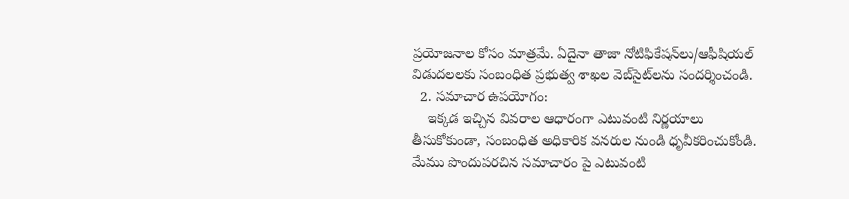ప్రయోజనాల కోసం మాత్రమే. ఏదైనా తాజా నోటిఫికేషన్‌లు/ఆఫీషియల్ విడుదలలకు సంబంధిత ప్రభుత్వ శాఖల వెబ్‌సైట్‌లను సందర్శించండి.
  2. సమాచార ఉపయోగం:
    ఇక్కడ ఇచ్చిన వివరాల ఆధారంగా ఎటువంటి నిర్ణయాలు తీసుకోకుండా, సంబంధిత అధికారిక వనరుల నుండి ధృవీకరించుకోండి. మేము పొందుపరచిన సమాచారం పై ఎటువంటి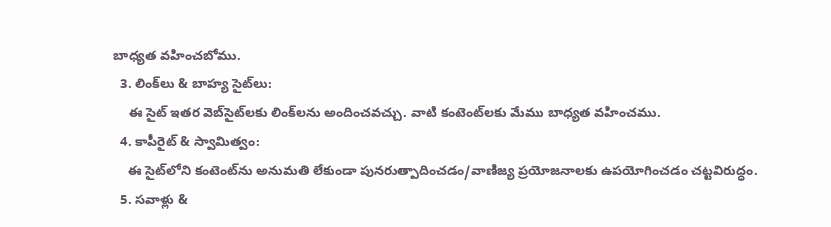బాధ్యత వహించబోము.
  3. లింక్‌లు & బాహ్య సైట్‌లు:
    ఈ సైట్ ఇతర వెబ్‌సైట్‌లకు లింక్‌లను అందించవచ్చు. వాటి కంటెంట్‌లకు మేము బాధ్యత వహించము.
  4. కాపీరైట్ & స్వామిత్వం:
    ఈ సైట్‌లోని కంటెంట్‌ను అనుమతి లేకుండా పునరుత్పాదించడం/వాణిజ్య ప్రయోజనాలకు ఉపయోగించడం చట్టవిరుద్ధం.
  5. సవాళ్లు &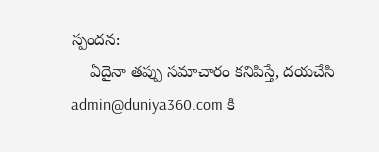స్పందన:
    ఏదైనా తప్పు సమాచారం కనిపిస్తే, దయచేసి admin@duniya360.com కి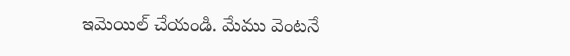ఇమెయిల్ చేయండి. మేము వెంటనే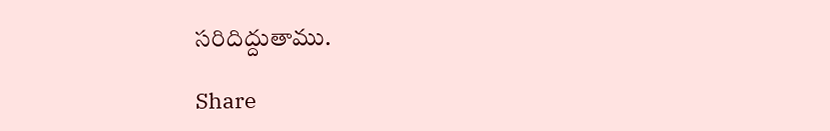సరిదిద్దుతాము.

Share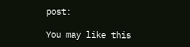post:

You may like this